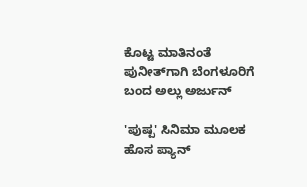ಕೊಟ್ಟ ಮಾತಿನಂತೆ ಪುನೀತ್‌ಗಾಗಿ ಬೆಂಗಳೂರಿಗೆ ಬಂದ ಅಲ್ಲು ಅರ್ಜುನ್

'ಪುಷ್ಪ' ಸಿನಿಮಾ ಮೂಲಕ ಹೊಸ ಪ್ಯಾನ್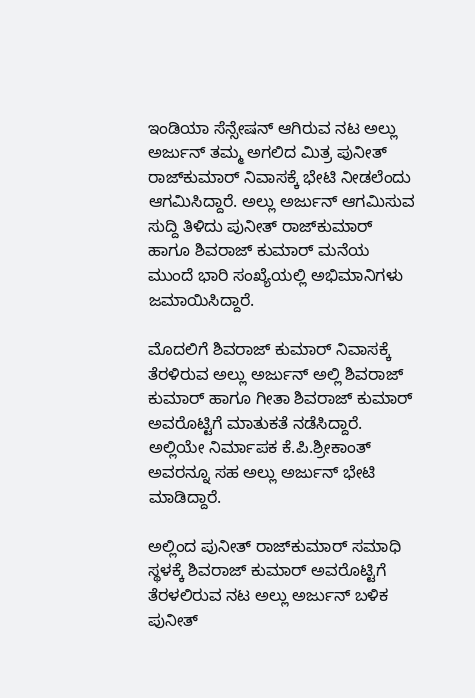ಇಂಡಿಯಾ ಸೆನ್ಸೇಷನ್ ಆಗಿರುವ ನಟ ಅಲ್ಲು ಅರ್ಜುನ್ ತಮ್ಮ ಅಗಲಿದ ಮಿತ್ರ ಪುನೀತ್ ರಾಜ್‌ಕುಮಾರ್ ನಿವಾಸಕ್ಕೆ ಭೇಟಿ ನೀಡಲೆಂದು ಆಗಮಿಸಿದ್ದಾರೆ. ಅಲ್ಲು ಅರ್ಜುನ್ ಆಗಮಿಸುವ ಸುದ್ದಿ ತಿಳಿದು ಪುನೀತ್ ರಾಜ್‌ಕುಮಾರ್ ಹಾಗೂ ಶಿವರಾಜ್ ಕುಮಾರ್ ಮನೆಯ ಮುಂದೆ ಭಾರಿ ಸಂಖ್ಯೆಯಲ್ಲಿ ಅಭಿಮಾನಿಗಳು ಜಮಾಯಿಸಿದ್ದಾರೆ.

ಮೊದಲಿಗೆ ಶಿವರಾಜ್ ಕುಮಾರ್ ನಿವಾಸಕ್ಕೆ ತೆರಳಿರುವ ಅಲ್ಲು ಅರ್ಜುನ್ ಅಲ್ಲಿ ಶಿವರಾಜ್ ಕುಮಾರ್ ಹಾಗೂ ಗೀತಾ ಶಿವರಾಜ್ ಕುಮಾರ್ ಅವರೊಟ್ಟಿಗೆ ಮಾತುಕತೆ ನಡೆಸಿದ್ದಾರೆ. ಅಲ್ಲಿಯೇ ನಿರ್ಮಾಪಕ ಕೆ.ಪಿ.ಶ್ರೀಕಾಂತ್ ಅವರನ್ನೂ ಸಹ ಅಲ್ಲು ಅರ್ಜುನ್ ಭೇಟಿ ಮಾಡಿದ್ದಾರೆ.

ಅಲ್ಲಿಂದ ಪುನೀತ್ ರಾಜ್‌ಕುಮಾರ್ ಸಮಾಧಿ ಸ್ಥಳಕ್ಕೆ ಶಿವರಾಜ್ ಕುಮಾರ್ ಅವರೊಟ್ಟಿಗೆ ತೆರಳಲಿರುವ ನಟ ಅಲ್ಲು ಅರ್ಜುನ್ ಬಳಿಕ ಪುನೀತ್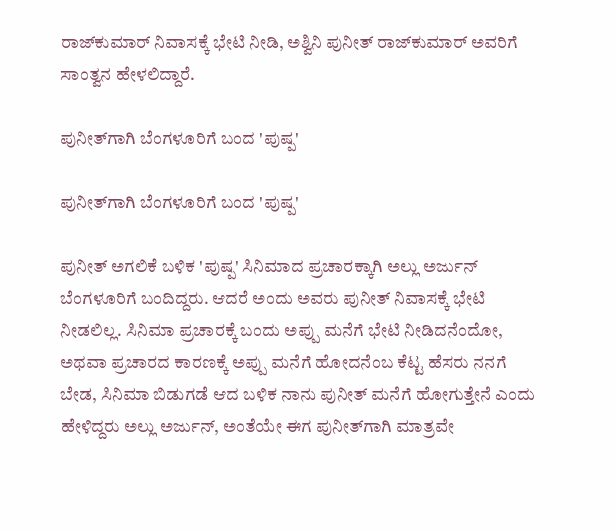ರಾಜ್‌ಕುಮಾರ್ ನಿವಾಸಕ್ಕೆ ಭೇಟಿ ನೀಡಿ, ಅಶ್ವಿನಿ ಪುನೀತ್ ರಾಜ್‌ಕುಮಾರ್ ಅವರಿಗೆ ಸಾಂತ್ವನ ಹೇಳಲಿದ್ದಾರೆ.

ಪುನೀತ್‌ಗಾಗಿ ಬೆಂಗಳೂರಿಗೆ ಬಂದ 'ಪುಷ್ಪ'

ಪುನೀತ್‌ಗಾಗಿ ಬೆಂಗಳೂರಿಗೆ ಬಂದ 'ಪುಷ್ಪ'

ಪುನೀತ್ ಅಗಲಿಕೆ ಬಳಿಕ 'ಪುಷ್ಪ' ಸಿನಿಮಾದ ಪ್ರಚಾರಕ್ಕಾಗಿ ಅಲ್ಲು ಅರ್ಜುನ್ ಬೆಂಗಳೂರಿಗೆ ಬಂದಿದ್ದರು. ಆದರೆ ಅಂದು ಅವರು ಪುನೀತ್ ನಿವಾಸಕ್ಕೆ ಭೇಟಿ ನೀಡಲಿಲ್ಲ. ಸಿನಿಮಾ ಪ್ರಚಾರಕ್ಕೆ ಬಂದು ಅಪ್ಪು ಮನೆಗೆ ಭೇಟಿ ನೀಡಿದನೆಂದೋ, ಅಥವಾ ಪ್ರಚಾರದ ಕಾರಣಕ್ಕೆ ಅಪ್ಪು ಮನೆಗೆ ಹೋದನೆಂಬ ಕೆಟ್ಟ ಹೆಸರು ನನಗೆ ಬೇಡ, ಸಿನಿಮಾ ಬಿಡುಗಡೆ ಆದ ಬಳಿಕ ನಾನು ಪುನೀತ್ ಮನೆಗೆ ಹೋಗುತ್ತೇನೆ ಎಂದು ಹೇಳಿದ್ದರು ಅಲ್ಲು ಅರ್ಜುನ್, ಅಂತೆಯೇ ಈಗ ಪುನೀತ್‌ಗಾಗಿ ಮಾತ್ರವೇ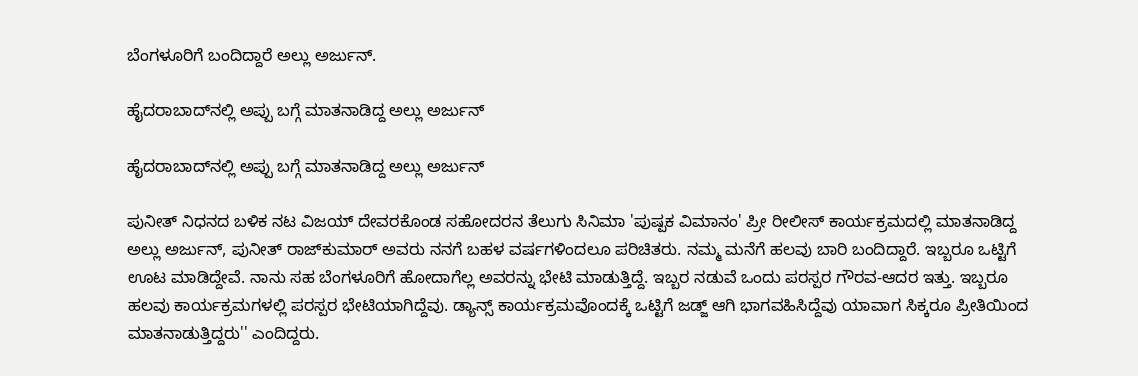ಬೆಂಗಳೂರಿಗೆ ಬಂದಿದ್ದಾರೆ ಅಲ್ಲು ಅರ್ಜುನ್.

ಹೈದರಾಬಾದ್‌ನಲ್ಲಿ ಅಪ್ಪು ಬಗ್ಗೆ ಮಾತನಾಡಿದ್ದ ಅಲ್ಲು ಅರ್ಜುನ್

ಹೈದರಾಬಾದ್‌ನಲ್ಲಿ ಅಪ್ಪು ಬಗ್ಗೆ ಮಾತನಾಡಿದ್ದ ಅಲ್ಲು ಅರ್ಜುನ್

ಪುನೀತ್ ನಿಧನದ ಬಳಿಕ ನಟ ವಿಜಯ್ ದೇವರಕೊಂಡ ಸಹೋದರನ ತೆಲುಗು ಸಿನಿಮಾ 'ಪುಷ್ಪಕ ವಿಮಾನಂ' ಪ್ರೀ ರೀಲೀಸ್ ಕಾರ್ಯಕ್ರಮದಲ್ಲಿ ಮಾತನಾಡಿದ್ದ ಅಲ್ಲು ಅರ್ಜುನ್, ಪುನೀತ್ ರಾಜ್‌ಕುಮಾರ್ ಅವರು ನನಗೆ ಬಹಳ ವರ್ಷಗಳಿಂದಲೂ ಪರಿಚಿತರು. ನಮ್ಮ ಮನೆಗೆ ಹಲವು ಬಾರಿ ಬಂದಿದ್ದಾರೆ. ಇಬ್ಬರೂ ಒಟ್ಟಿಗೆ ಊಟ ಮಾಡಿದ್ದೇವೆ. ನಾನು ಸಹ ಬೆಂಗಳೂರಿಗೆ ಹೋದಾಗೆಲ್ಲ ಅವರನ್ನು ಭೇಟಿ ಮಾಡುತ್ತಿದ್ದೆ. ಇಬ್ಬರ ನಡುವೆ ಒಂದು ಪರಸ್ಪರ ಗೌರವ-ಆದರ ಇತ್ತು. ಇಬ್ಬರೂ ಹಲವು ಕಾರ್ಯಕ್ರಮಗಳಲ್ಲಿ ಪರಸ್ಪರ ಭೇಟಿಯಾಗಿದ್ದೆವು. ಡ್ಯಾನ್ಸ್ ಕಾರ್ಯಕ್ರಮವೊಂದಕ್ಕೆ ಒಟ್ಟಿಗೆ ಜಡ್ಜ್ ಆಗಿ ಭಾಗವಹಿಸಿದ್ದೆವು ಯಾವಾಗ ಸಿಕ್ಕರೂ ಪ್ರೀತಿಯಿಂದ ಮಾತನಾಡುತ್ತಿದ್ದರು'' ಎಂದಿದ್ದರು.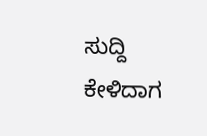ಸುದ್ದಿ ಕೇಳಿದಾಗ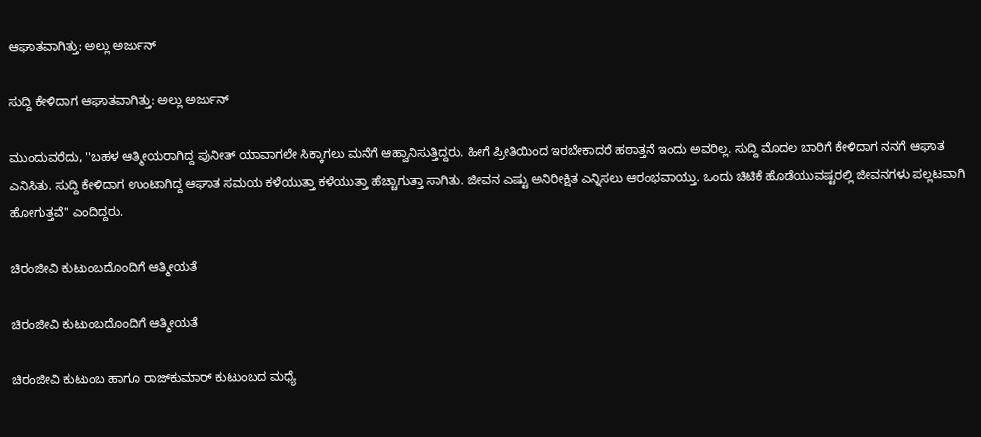ಆಘಾತವಾಗಿತ್ತು: ಅಲ್ಲು ಅರ್ಜುನ್

ಸುದ್ದಿ ಕೇಳಿದಾಗ ಆಘಾತವಾಗಿತ್ತು: ಅಲ್ಲು ಅರ್ಜುನ್

ಮುಂದುವರೆದು, ''ಬಹಳ ಆತ್ಮೀಯರಾಗಿದ್ದ ಪುನೀತ್ ಯಾವಾಗಲೇ ಸಿಕ್ಕಾಗಲು ಮನೆಗೆ ಆಹ್ವಾನಿಸುತ್ತಿದ್ದರು. ಹೀಗೆ ಪ್ರೀತಿಯಿಂದ ಇರಬೇಕಾದರೆ ಹಠಾತ್ತನೆ ಇಂದು ಅವರಿಲ್ಲ. ಸುದ್ದಿ ಮೊದಲ ಬಾರಿಗೆ ಕೇಳಿದಾಗ ನನಗೆ ಆಘಾತ ಎನಿಸಿತು. ಸುದ್ದಿ ಕೇಳಿದಾಗ ಉಂಟಾಗಿದ್ದ ಆಘಾತ ಸಮಯ ಕಳೆಯುತ್ತಾ ಕಳೆಯುತ್ತಾ ಹೆಚ್ಚಾಗುತ್ತಾ ಸಾಗಿತು. ಜೀವನ ಎಷ್ಟು ಅನಿರೀಕ್ಷಿತ ಎನ್ನಿಸಲು ಆರಂಭವಾಯ್ತು. ಒಂದು ಚಿಟಿಕೆ ಹೊಡೆಯುವಷ್ಟರಲ್ಲಿ ಜೀವನಗಳು ಪಲ್ಲಟವಾಗಿ ಹೋಗುತ್ತವೆ'' ಎಂದಿದ್ದರು.

ಚಿರಂಜೀವಿ ಕುಟುಂಬದೊಂದಿಗೆ ಆತ್ಮೀಯತೆ

ಚಿರಂಜೀವಿ ಕುಟುಂಬದೊಂದಿಗೆ ಆತ್ಮೀಯತೆ

ಚಿರಂಜೀವಿ ಕುಟುಂಬ ಹಾಗೂ ರಾಜ್‌ಕುಮಾರ್ ಕುಟುಂಬದ ಮಧ್ಯೆ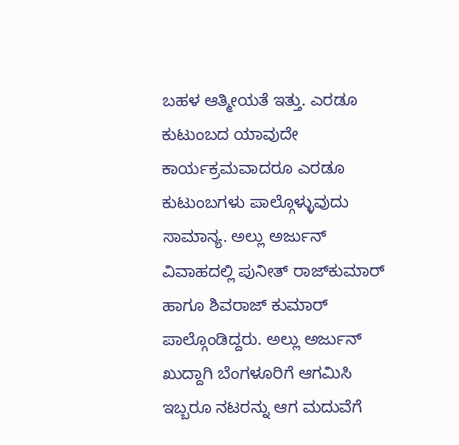ಬಹಳ ಆತ್ಮೀಯತೆ ಇತ್ತು. ಎರಡೂ ಕುಟುಂಬದ ಯಾವುದೇ ಕಾರ್ಯಕ್ರಮವಾದರೂ ಎರಡೂ ಕುಟುಂಬಗಳು ಪಾಲ್ಗೊಳ್ಳುವುದು ಸಾಮಾನ್ಯ. ಅಲ್ಲು ಅರ್ಜುನ್ ವಿವಾಹದಲ್ಲಿ ಪುನೀತ್ ರಾಜ್‌ಕುಮಾರ್ ಹಾಗೂ ಶಿವರಾಜ್ ಕುಮಾರ್ ಪಾಲ್ಗೊಂಡಿದ್ದರು. ಅಲ್ಲು ಅರ್ಜುನ್ ಖುದ್ದಾಗಿ ಬೆಂಗಳೂರಿಗೆ ಆಗಮಿಸಿ ಇಬ್ಬರೂ ನಟರನ್ನು ಆಗ ಮದುವೆಗೆ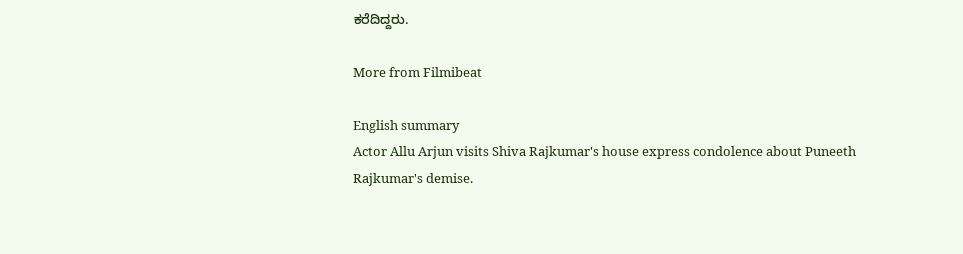ಕರೆದಿದ್ದರು.

More from Filmibeat

English summary
Actor Allu Arjun visits Shiva Rajkumar's house express condolence about Puneeth Rajkumar's demise.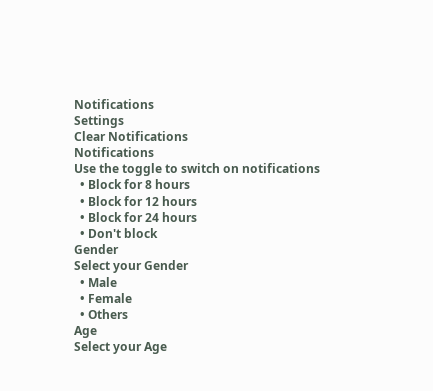Notifications
Settings
Clear Notifications
Notifications
Use the toggle to switch on notifications
  • Block for 8 hours
  • Block for 12 hours
  • Block for 24 hours
  • Don't block
Gender
Select your Gender
  • Male
  • Female
  • Others
Age
Select your Age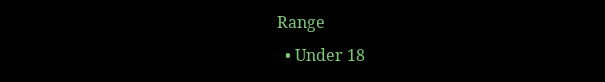Range
  • Under 18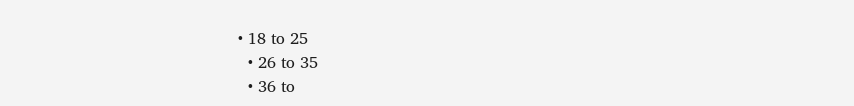• 18 to 25
  • 26 to 35
  • 36 to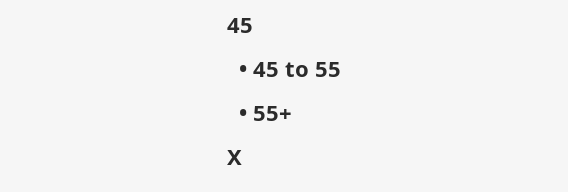45
  • 45 to 55
  • 55+
X